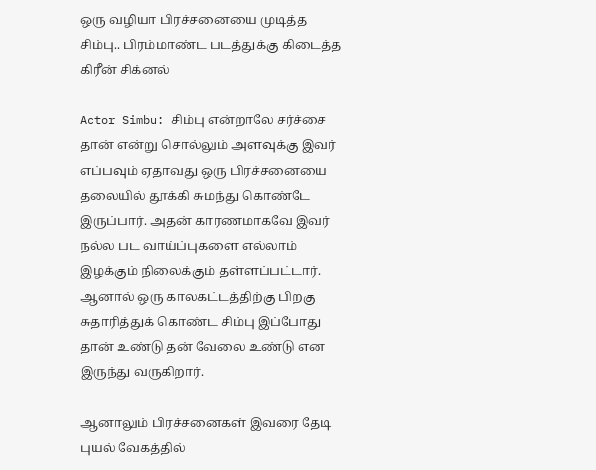ஒரு வழியா பிரச்சனையை முடித்த சிம்பு.. பிரம்மாண்ட படத்துக்கு கிடைத்த கிரீன் சிக்னல்

Actor Simbu: சிம்பு என்றாலே சர்ச்சை தான் என்று சொல்லும் அளவுக்கு இவர் எப்பவும் ஏதாவது ஒரு பிரச்சனையை தலையில் தூக்கி சுமந்து கொண்டே இருப்பார். அதன் காரணமாகவே இவர் நல்ல பட வாய்ப்புகளை எல்லாம் இழக்கும் நிலைக்கும் தள்ளப்பட்டார். ஆனால் ஒரு காலகட்டத்திற்கு பிறகு சுதாரித்துக் கொண்ட சிம்பு இப்போது தான் உண்டு தன் வேலை உண்டு என இருந்து வருகிறார்.

ஆனாலும் பிரச்சனைகள் இவரை தேடி புயல் வேகத்தில்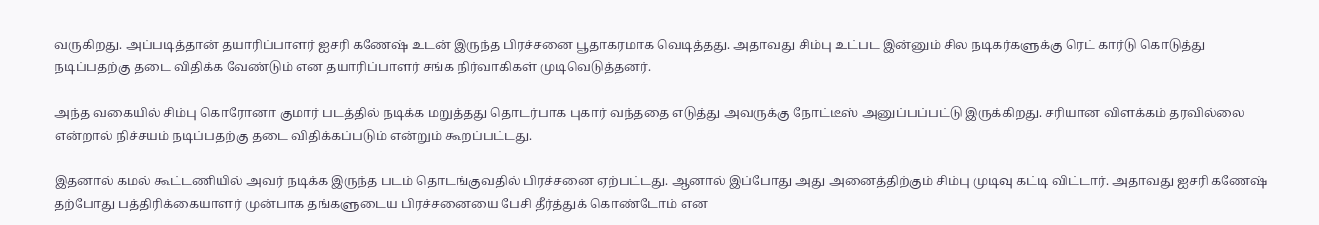வருகிறது. அப்படித்தான் தயாரிப்பாளர் ஐசரி கணேஷ் உடன் இருந்த பிரச்சனை பூதாகரமாக வெடித்தது. அதாவது சிம்பு உட்பட இன்னும் சில நடிகர்களுக்கு ரெட் கார்டு கொடுத்து நடிப்பதற்கு தடை விதிக்க வேண்டும் என தயாரிப்பாளர் சங்க நிர்வாகிகள் முடிவெடுத்தனர்.

அந்த வகையில் சிம்பு கொரோனா குமார் படத்தில் நடிக்க மறுத்தது தொடர்பாக புகார் வந்ததை எடுத்து அவருக்கு நோட்டீஸ் அனுப்பப்பட்டு இருக்கிறது. சரியான விளக்கம் தரவில்லை என்றால் நிச்சயம் நடிப்பதற்கு தடை விதிக்கப்படும் என்றும் கூறப்பட்டது.

இதனால் கமல் கூட்டணியில் அவர் நடிக்க இருந்த படம் தொடங்குவதில் பிரச்சனை ஏற்பட்டது. ஆனால் இப்போது அது அனைத்திற்கும் சிம்பு முடிவு கட்டி விட்டார். அதாவது ஐசரி கணேஷ் தற்போது பத்திரிக்கையாளர் முன்பாக தங்களுடைய பிரச்சனையை பேசி தீர்த்துக் கொண்டோம் என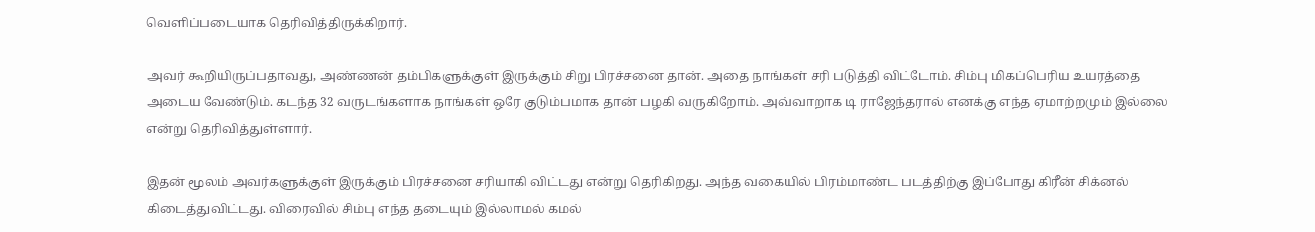வெளிப்படையாக தெரிவித்திருக்கிறார்.

அவர் கூறியிருப்பதாவது, அண்ணன் தம்பிகளுக்குள் இருக்கும் சிறு பிரச்சனை தான். அதை நாங்கள் சரி படுத்தி விட்டோம். சிம்பு மிகப்பெரிய உயரத்தை அடைய வேண்டும். கடந்த 32 வருடங்களாக நாங்கள் ஒரே குடும்பமாக தான் பழகி வருகிறோம். அவ்வாறாக டி ராஜேந்தரால் எனக்கு எந்த ஏமாற்றமும் இல்லை என்று தெரிவித்துள்ளார்.

இதன் மூலம் அவர்களுக்குள் இருக்கும் பிரச்சனை சரியாகி விட்டது என்று தெரிகிறது. அந்த வகையில் பிரம்மாண்ட படத்திற்கு இப்போது கிரீன் சிக்னல் கிடைத்துவிட்டது. விரைவில் சிம்பு எந்த தடையும் இல்லாமல் கமல்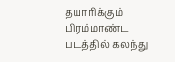தயாரிக்கும் பிரம்மாண்ட படத்தில் கலந்து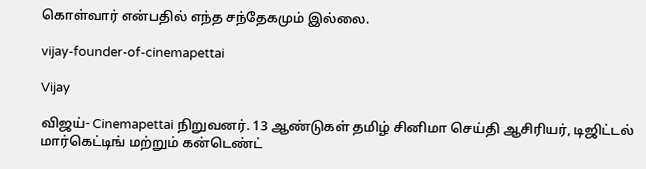கொள்வார் என்பதில் எந்த சந்தேகமும் இல்லை.

vijay-founder-of-cinemapettai

Vijay

விஜய்- Cinemapettai நிறுவனர். 13 ஆண்டுகள் தமிழ் சினிமா செய்தி ஆசிரியர், டிஜிட்டல் மார்கெட்டிங் மற்றும் கன்டெண்ட்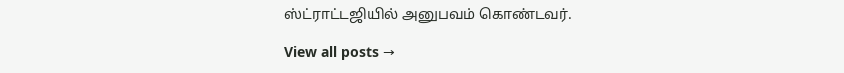ஸ்ட்ராட்டஜியில் அனுபவம் கொண்டவர்.

View all posts →